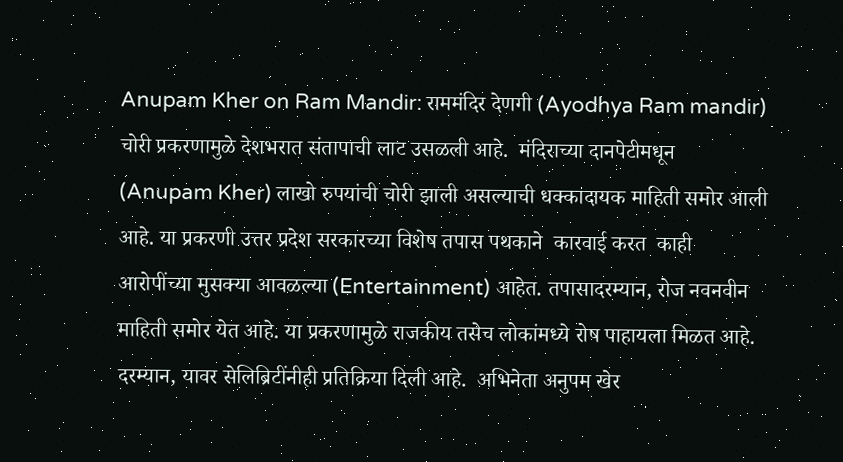Anupam Kher on Ram Mandir: राममंदिर देणगी (Ayodhya Ram mandir) चोरी प्रकरणामुळे देशभरात संतापाची लाट उसळली आहे.  मंदिराच्या दानपेटीमधून (Anupam Kher) लाखो रुपयांची चोरी झाली असल्याची धक्कादायक माहिती समोर आली आहे. या प्रकरणी उत्तर प्रदेश सरकारच्या विशेष तपास पथकाने  कारवाई करत  काही आरोपींच्या मुसक्या आवळल्या (Entertainment) आहेत. तपासादरम्यान, रोज नवनवीन माहिती समोर येत आहे. या प्रकरणामुळे राजकीय तसेच लोकांमध्ये रोष पाहायला मिळत आहे. दरम्यान, यावर सेलिब्रिटींनीही प्रतिक्रिया दिली आहे.  अभिनेता अनुपम खेर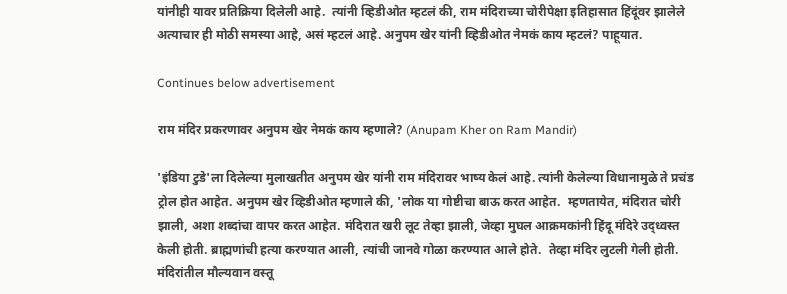यांनीही यावर प्रतिक्रिया दिलेली आहे.  त्यांनी व्हिडीओत म्हटलं की, राम मंदिराच्या चोरीपेक्षा इतिहासात हिंदूंवर झालेले अत्याचार ही मोठी समस्या आहे, असं म्हटलं आहे. अनुपम खेर यांनी व्हिडीओत नेमकं काय म्हटलं? पाहूयात.

Continues below advertisement

राम मंदिर प्रकरणावर अनुपम खेर नेमकं काय म्हणाले? (Anupam Kher on Ram Mandir)

'इंडिया टुडे'ला दिलेल्या मुलाखतीत अनुपम खेर यांनी राम मंदिरावर भाष्य केलं आहे. त्यांनी केलेल्या विधानामुळे ते प्रचंड ट्रोल होत आहेत. अनुपम खेर व्हिडीओत म्हणाले की, 'लोक या गोष्टीचा बाऊ करत आहेत.  म्हणतायेत, मंदिरात चोरी झाली, अशा शब्दांचा वापर करत आहेत. मंदिरात खरी लूट तेव्हा झाली, जेव्हा मुघल आक्रमकांनी हिंदू मंदिरे उद्ध्वस्त केली होती. ब्राह्मणांची हत्या करण्यात आली, त्यांची जानवे गोळा करण्यात आले होते.  तेव्हा मंदिर लुटली गेली होती. मंदिरांतील मौल्यवान वस्तू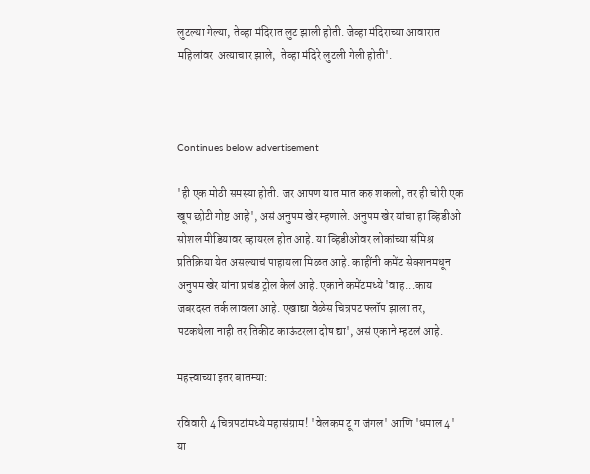लुटल्या गेल्या, तेव्हा मंदिरात लुट झाली होती. जेव्हा मंदिराच्या आवारात महिलांवर  अत्याचार झाले,  तेव्हा मंदिरे लुटली गेली होती'.



Continues below advertisement

'ही एक मोठी समस्या होती. जर आपण यात मात करु शकलो, तर ही चोरी एक खूप छोटी गोष्ट आहे', असं अनुपम खेर म्हणाले. अनुपम खेर यांचा हा व्हिडीओ सोशल मीडियावर व्हायरल होत आहे. या व्हिडीओवर लोकांच्या संमिश्र प्रतिक्रिया येत असल्याचं पाहायला मिळत आहे. काहींनी कमेंट सेक्शनमधून अनुपम खेर यांना प्रचंड ट्रोल केलं आहे. एकाने कमेंटमध्ये 'वाह...काय जबरदस्त तर्क लावला आहे. एखाद्या वेळेस चित्रपट फ्लॉप झाला तर,  पटकथेला नाही तर तिकीट काऊंटरला दोष द्या', असं एकाने म्हटलं आहे.

महत्त्वाच्या इतर बातम्या:

रविवारी 4 चित्रपटांमध्ये महासंग्राम! 'वेलकम टू ग जंगल' आणि 'धमाल 4' या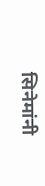सिनेमांनी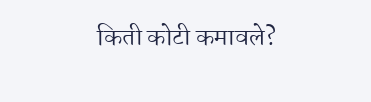किती कोटी कमावले?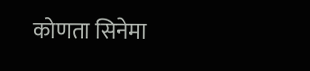कोणता सिनेमा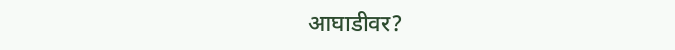आघाडीवर?